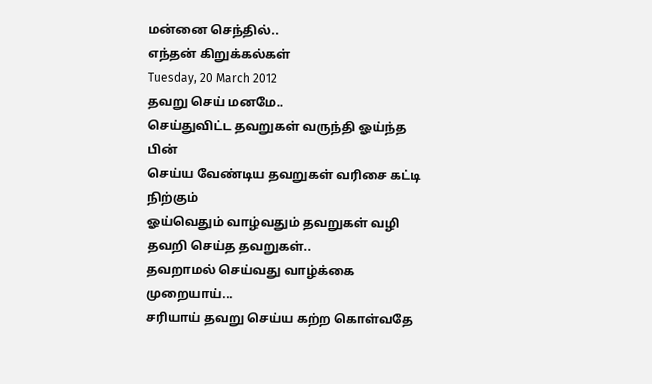மன்னை செந்தில்..
எந்தன் கிறுக்கல்கள்
Tuesday, 20 March 2012
தவறு செய் மனமே..
செய்துவிட்ட தவறுகள் வருந்தி ஓய்ந்த பின்
செய்ய வேண்டிய தவறுகள் வரிசை கட்டி நிற்கும்
ஓய்வெதும் வாழ்வதும் தவறுகள் வழி
தவறி செய்த தவறுகள்..
தவறாமல் செய்வது வாழ்க்கை முறையாய்...
சரியாய் தவறு செய்ய கற்ற கொள்வதே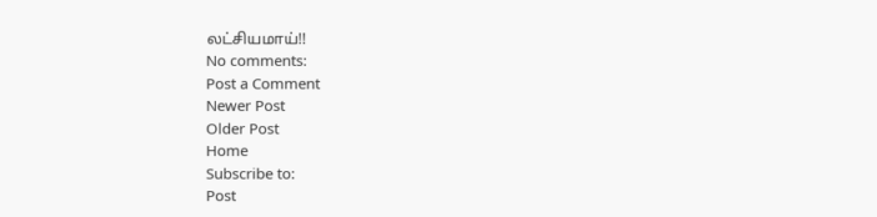லட்சியமாய்!!
No comments:
Post a Comment
Newer Post
Older Post
Home
Subscribe to:
Post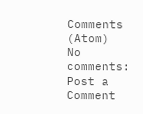Comments (Atom)
No comments:
Post a Comment